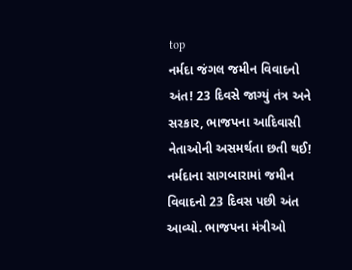top
નર્મદા જંગલ જમીન વિવાદનો અંત! 23 દિવસે જાગ્યું તંત્ર અને સરકાર, ભાજપના આદિવાસી નેતાઓની અસમર્થતા છતી થઈ!
નર્મદાના સાગબારામાં જમીન વિવાદનો 23 દિવસ પછી અંત આવ્યો. ભાજપના મંત્રીઓ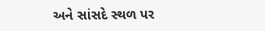અને સાંસદે સ્થળ પર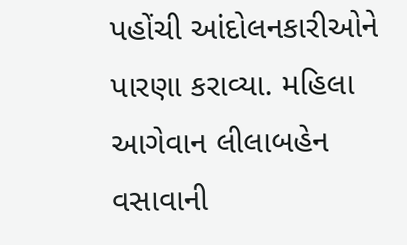પહોંચી આંદોલનકારીઓને પારણા કરાવ્યા. મહિલા આગેવાન લીલાબહેન વસાવાની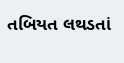તબિયત લથડતાં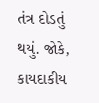તંત્ર દોડતું થયું. જોકે, કાયદાકીય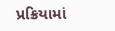પ્રક્રિયામાં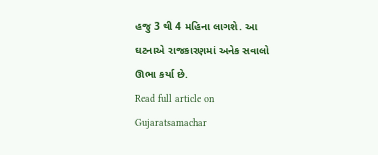હજુ 3 થી 4 મહિના લાગશે. આ ઘટનાએ રાજકારણમાં અનેક સવાલો ઊભા કર્યા છે.
Read full article on Gujaratsamachar